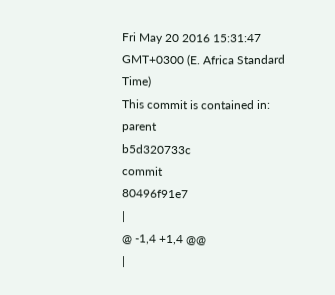Fri May 20 2016 15:31:47 GMT+0300 (E. Africa Standard Time)
This commit is contained in:
parent
b5d320733c
commit
80496f91e7
|
@ -1,4 +1,4 @@
|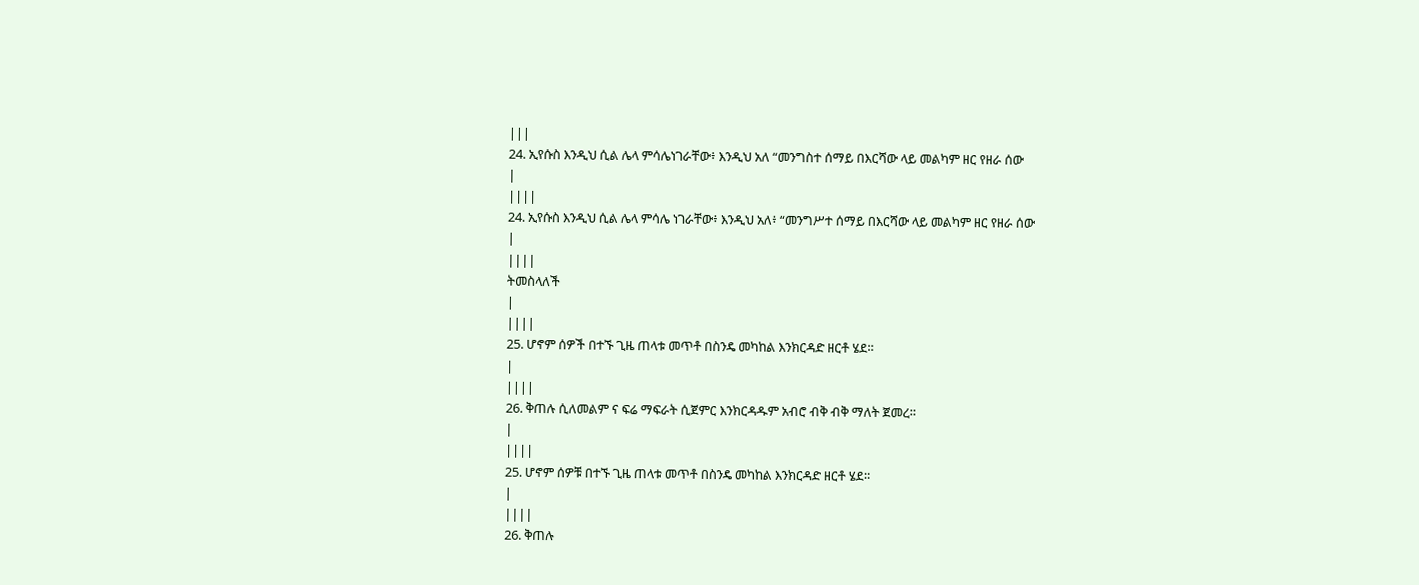|||
24. ኢየሱስ እንዲህ ሲል ሌላ ምሳሌነገራቸው፥ እንዲህ አለ “መንግስተ ሰማይ በእርሻው ላይ መልካም ዘር የዘራ ሰው
|
||||
24. ኢየሱስ እንዲህ ሲል ሌላ ምሳሌ ነገራቸው፥ እንዲህ አለ፥ “መንግሥተ ሰማይ በእርሻው ላይ መልካም ዘር የዘራ ሰው
|
||||
ትመስላለች
|
||||
25. ሆኖም ሰዎች በተኙ ጊዜ ጠላቱ መጥቶ በስንዴ መካከል እንክርዳድ ዘርቶ ሄደ።
|
||||
26. ቅጠሉ ሲለመልም ና ፍሬ ማፍራት ሲጀምር እንክርዳዱም አብሮ ብቅ ብቅ ማለት ጀመረ።
|
||||
25. ሆኖም ሰዎቹ በተኙ ጊዜ ጠላቱ መጥቶ በስንዴ መካከል እንክርዳድ ዘርቶ ሄደ።
|
||||
26. ቅጠሉ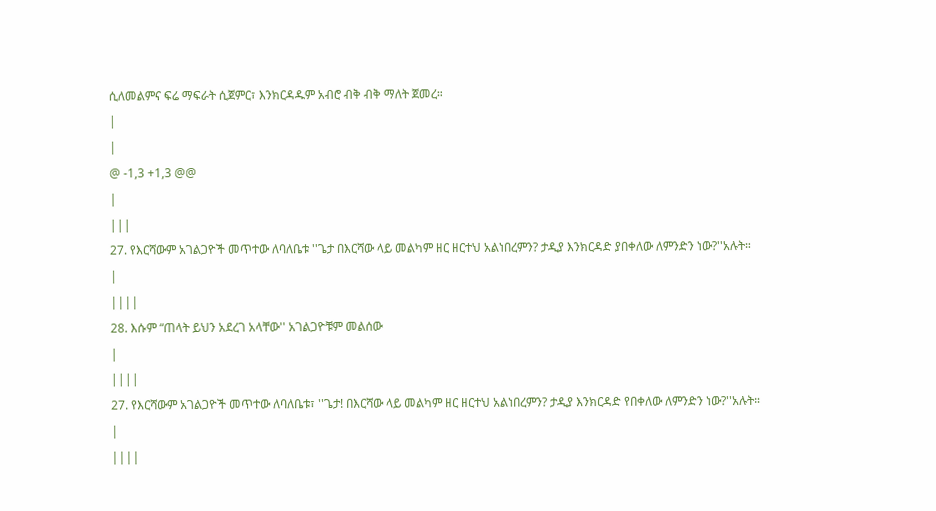ሲለመልምና ፍሬ ማፍራት ሲጀምር፣ እንክርዳዱም አብሮ ብቅ ብቅ ማለት ጀመረ።
|
|
@ -1,3 +1,3 @@
|
|||
27. የእርሻውም አገልጋዮች መጥተው ለባለቤቱ ''ጌታ በእርሻው ላይ መልካም ዘር ዘርተህ አልነበረምን? ታዲያ እንክርዳድ ያበቀለው ለምንድን ነው?''አሉት።
|
||||
28. እሱም “ጠላት ይህን አደረገ አላቸው'' አገልጋዮቹም መልሰው
|
||||
27. የእርሻውም አገልጋዮች መጥተው ለባለቤቱ፣ ''ጌታ! በእርሻው ላይ መልካም ዘር ዘርተህ አልነበረምን? ታዲያ እንክርዳድ የበቀለው ለምንድን ነው?''አሉት።
|
||||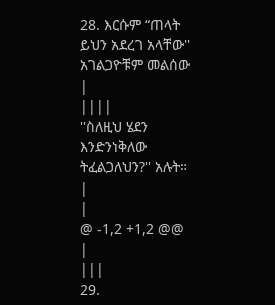28. እርሱም “ጠላት ይህን አደረገ አላቸው'' አገልጋዮቹም መልሰው
|
||||
''ስለዚህ ሄደን እንድንነቅለው ትፈልጋለህን?'' አሉት።
|
|
@ -1,2 +1,2 @@
|
|||
29.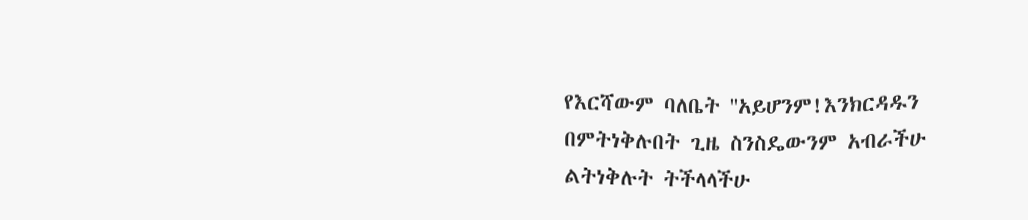የእርሻውም ባለቤት ''አይሆንም!እንክርዳዱን በምትነቅሉበት ጊዜ ስንስዴውንም አብራችሁ ልትነቅሉት ትችላላችሁ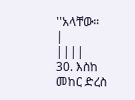''አላቸው።
|
||||
30. እስከ መከር ድረስ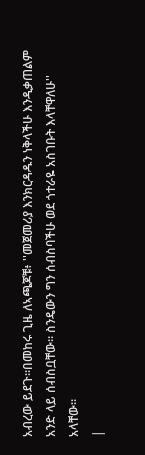አብረው ይደጉ።በመከሩ ጊዜ ለኣጫጆቹ፥ ''መጀመሪያ እንክርዳዱን ነቅላችሁ እንዲቃጠልም አንድ ላይ ሰብስቧቸው። ስንዴውን ግን ሰብስባችሁ ወደ ጎተራዬ አስገቡት እላቸዋለሁ'' አላቸው።
|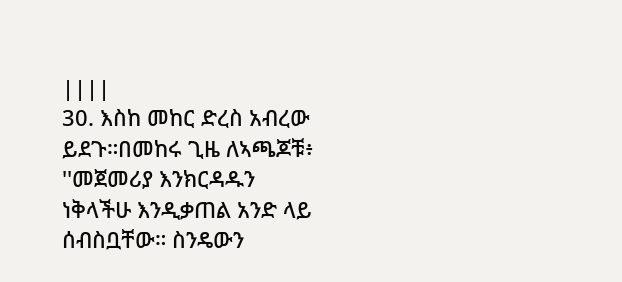||||
30. እስከ መከር ድረስ አብረው ይደጉ።በመከሩ ጊዜ ለኣጫጆቹ፥ ''መጀመሪያ እንክርዳዱን ነቅላችሁ እንዲቃጠል አንድ ላይ ሰብስቧቸው። ስንዴውን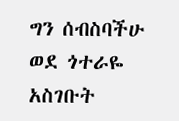ግን ሰብስባችሁ ወደ ጎተራዬ አስገቡት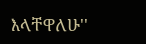እላቸዋለሁ''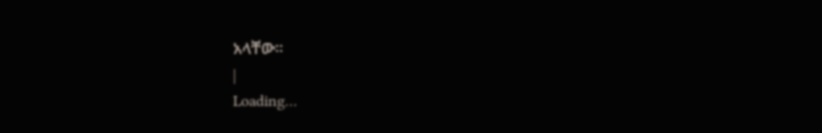አላቸው።
|
Loading…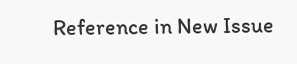Reference in New Issue